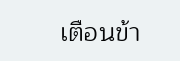เตือนข้า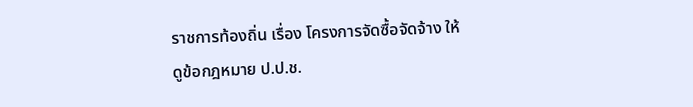ราชการท้องถิ่น เรื่อง โครงการจัดซื้อจัดจ้าง ให้ดูข้อกฎหมาย ป.ป.ช.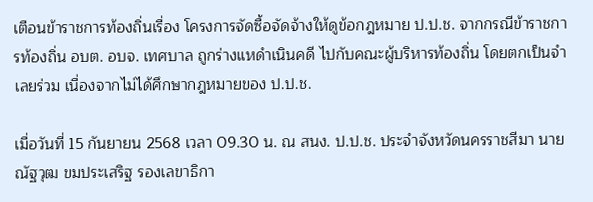เตือนข้าราชการท้องถิ่นเรื่อง โครงการจัดซื้อจัดจ้างให้ดูข้อกฎหมาย ป.ป.ช. จากกรณีข้าราชการท้องถิ่น อบต. อบจ. เทศบาล ถูกร่างแหดำเนินคดี ไปกับคณะผู้บริหารท้องถิ่น โดยตกเป็นจำเลยร่วม เนื่องจากไม่ได้ศึกษากฎหมายของ ป.ป.ช.

เมื่อวันที่ 15 กันยายน 2568 เวลา 09.30 น. ณ สนง. ป.ป.ช. ประจำจังหวัดนครราชสีมา นายณัฐวุฒ ขมประเสริฐ รองเลขาธิกา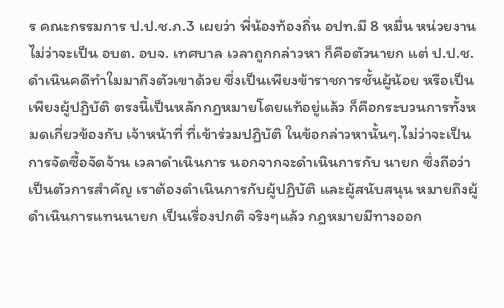ร คณะกรรมการ ป.ป.ช.ภ.3 เผยว่า พี่น้องท้องถิ่น อปท.มี 8 หมื่น หน่วยงาน ไม่ว่าจะเป็น อบต. อบจ. เทศบาล เวลาถูกกล่าวหา ก็คือตัวนายก แต่ ป.ป.ช. ดำเนินคดีทำใมมาถึงตัวเขาด้วย ซึ่งเป็นเพียงข้าราชการชั้นผู้น้อย หรือเป็นเพียงผู้ปฏิบัติ ตรงนี้เป็นหลักกฎหมายโดยแท้อยู่แล้ว ก็คือกระบวนการทั้งหมดเกี่ยวข้องกับ เจ้าหน้าที่ ที่เข้าร่วมปฏิบัติ ในข้อกล่าวหานั้นๆ.ไม่ว่าจะเป็นการจัดซื้อจัดจ้าน เวลาดำเนินการ นอกจากจะดำเนินการกับ นายก ซึ่งถือว่าเป็นตัวการสำคัญ เราต้องดำเนินการกับผู้ปฏิบัติ และผู้สนับสนุน หมายถึงผู้ดำเนินการแทนนายก เป็นเรื่องปกติ จริงๆแล้ว กฎหมายมีทางออก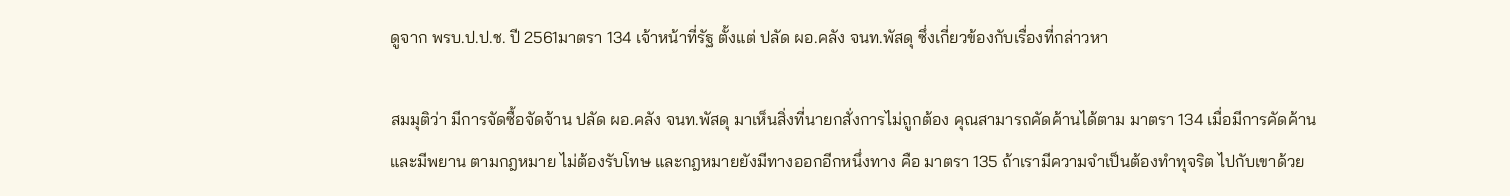ดูจาก พรบ.ป.ป.ช. ปี 2561มาตรา 134 เจ้าหน้าที่รัฐ ตั้งแต่ ปลัด ผอ.คลัง จนท.พัสดุ ซึ่งเกี่ยวข้องกับเรื่องที่กล่าวหา

สมมุติว่า มีการจัดซื้อจัดจ้าน ปลัด ผอ.คลัง จนท.พัสดุ มาเห็นสิ่งที่นายกสั่งการไม่ถูกต้อง คุณสามารถคัดค้านได้ตาม มาตรา 134 เมื่อมีการคัดค้านและมีพยาน ตามกฎหมาย ไม่ต้องรับโทษ และกฎหมายยังมีทางออกอีกหนึ่งทาง คือ มาตรา 135 ถ้าเรามีความจำเป็นต้องทำทุจริต ไปกับเขาด้วย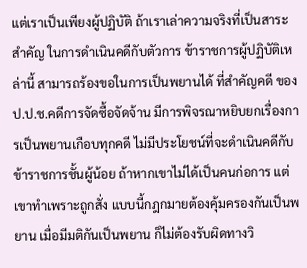แต่เราเป็นเพียงผู้ปฏิบัติ ถ้าเราเล่าความจริงที่เป็นสาระ สำคัญ ในการดำเนินคดีกับตัวการ ข้าราชการผู้ปฏิบัติเหล่านี้ สามารถร้องขอในการเป็นพยานได้ ที่สำคัญคดี ของ ป.ป.ช.คดีการจัดซื้อจัดจ้าน มีการพิจรณาหยิบยกเรื่องการเป็นพยานเกือบทุกคดี ไม่มีประโยชน์ที่จะดำเนินคดีกับข้าราชการชั้นผู้น้อย ถ้าหากเขาไม่ได้เป็นคนก่อการ แต่เขาทำเพราะถูกสั่ง แบบนี้กฎกมายต้องคุ้มครองกันเป็นพยาน เมื่อมีมติกันเป็นพยาน ก็ไม่ต้องรับผิดทางวิ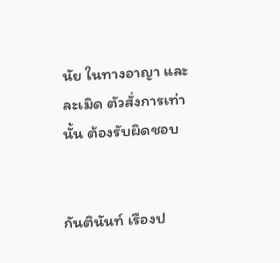นัย ในทางอาญา และ ละเมิด ตัวสั่งการเท่านั้น ต้องรับผิดชอบ


กันตินันท์ เรืองป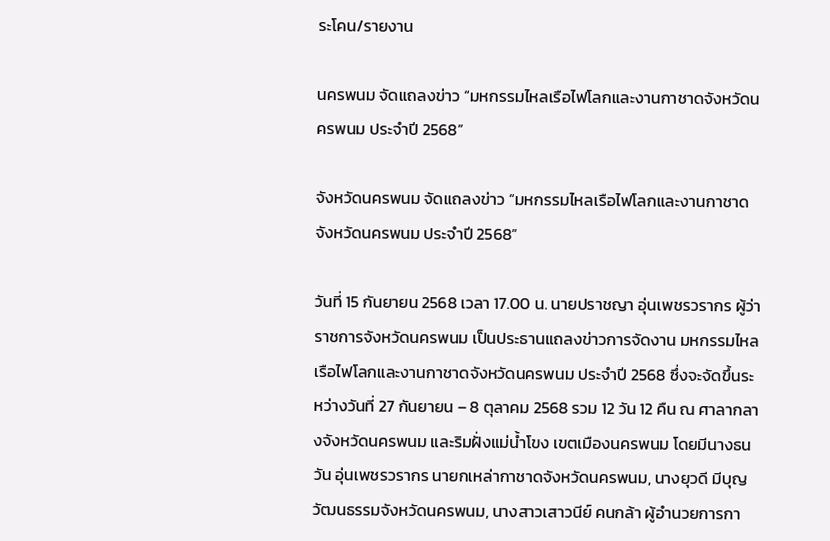ระโคน/รายงาน

นครพนม จัดแถลงข่าว “มหกรรมไหลเรือไฟโลกและงานกาชาดจังหวัดนครพนม ประจำปี 2568”

จังหวัดนครพนม จัดแถลงข่าว “มหกรรมไหลเรือไฟโลกและงานกาชาดจังหวัดนครพนม ประจำปี 2568”

วันที่ 15 กันยายน 2568 เวลา 17.00 น. นายปราชญา อุ่นเพชรวรากร ผู้ว่าราชการจังหวัดนครพนม เป็นประธานแถลงข่าวการจัดงาน มหกรรมไหลเรือไฟโลกและงานกาชาดจังหวัดนครพนม ประจำปี 2568 ซึ่งจะจัดขึ้นระหว่างวันที่ 27 กันยายน – 8 ตุลาคม 2568 รวม 12 วัน 12 คืน ณ ศาลากลางจังหวัดนครพนม และริมฝั่งแม่น้ำโขง เขตเมืองนครพนม โดยมีนางธนวัน อุ่นเพชรวรากร นายกเหล่ากาชาดจังหวัดนครพนม, นางยุวดี มีบุญ วัฒนธรรมจังหวัดนครพนม, นางสาวเสาวนีย์ คนกล้า ผู้อำนวยการกา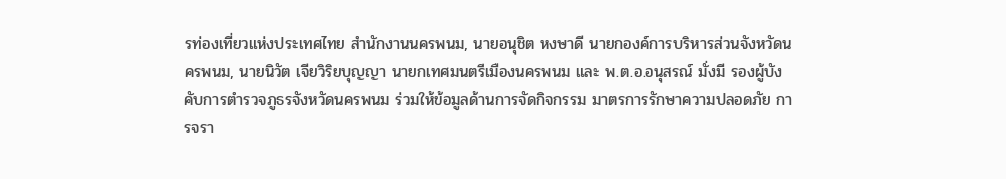รท่องเที่ยวแห่งประเทศไทย สำนักงานนครพนม, นายอนุชิต หงษาดี นายกองค์การบริหารส่วนจังหวัดนครพนม, นายนิวัต เจียวิริยบุญญา นายกเทศมนตรีเมืองนครพนม และ พ.ต.อ.อนุสรณ์ มั่งมี รองผู้บังคับการตำรวจภูธรจังหวัดนครพนม ร่วมให้ข้อมูลด้านการจัดกิจกรรม มาตรการรักษาความปลอดภัย การจรา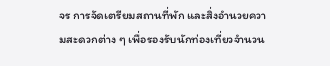จร การจัดเตรียมสถานที่พัก และสิ่งอำนวยความสะดวกต่าง ๆ เพื่อรองรับนักท่องเที่ยวจำนวน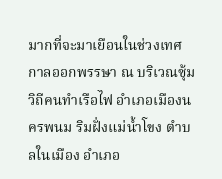มากที่จะมาเยือนในช่วงเทศกาลออกพรรษา ณ บริเวณซุ้มวิถีคนทำเรือไฟ อำเภอเมืองนครพนม ริมฝั่งแม่น้ำโขง ตำบลในเมือง อำเภอ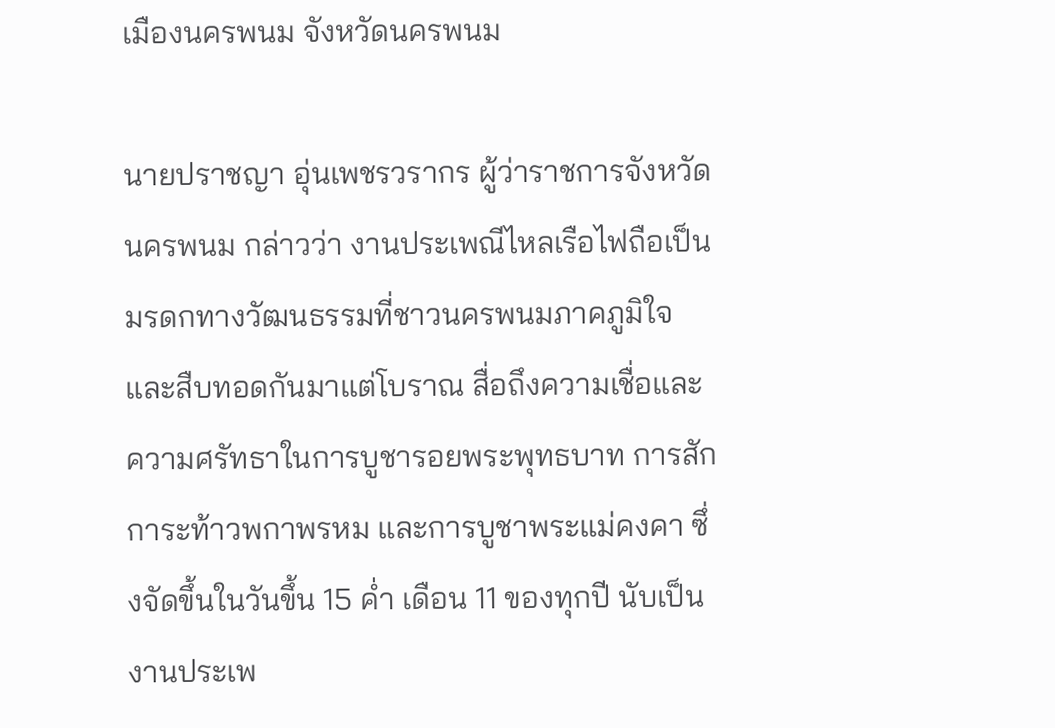เมืองนครพนม จังหวัดนครพนม

นายปราชญา อุ่นเพชรวรากร ผู้ว่าราชการจังหวัดนครพนม กล่าวว่า งานประเพณีไหลเรือไฟถือเป็นมรดกทางวัฒนธรรมที่ชาวนครพนมภาคภูมิใจและสืบทอดกันมาแต่โบราณ สื่อถึงความเชื่อและความศรัทธาในการบูชารอยพระพุทธบาท การสักการะท้าวพกาพรหม และการบูชาพระแม่คงคา ซึ่งจัดขึ้นในวันขึ้น 15 ค่ำ เดือน 11 ของทุกปี นับเป็นงานประเพ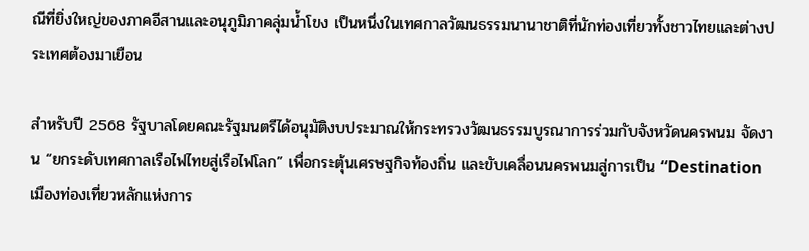ณีที่ยิ่งใหญ่ของภาคอีสานและอนุภูมิภาคลุ่มน้ำโขง เป็นหนึ่งในเทศกาลวัฒนธรรมนานาชาติที่นักท่องเที่ยวทั้งชาวไทยและต่างประเทศต้องมาเยือน

สำหรับปี 2568 รัฐบาลโดยคณะรัฐมนตรีได้อนุมัติงบประมาณให้กระทรวงวัฒนธรรมบูรณาการร่วมกับจังหวัดนครพนม จัดงาน “ยกระดับเทศกาลเรือไฟไทยสู่เรือไฟโลก” เพื่อกระตุ้นเศรษฐกิจท้องถิ่น และขับเคลื่อนนครพนมสู่การเป็น “Destination เมืองท่องเที่ยวหลักแห่งการ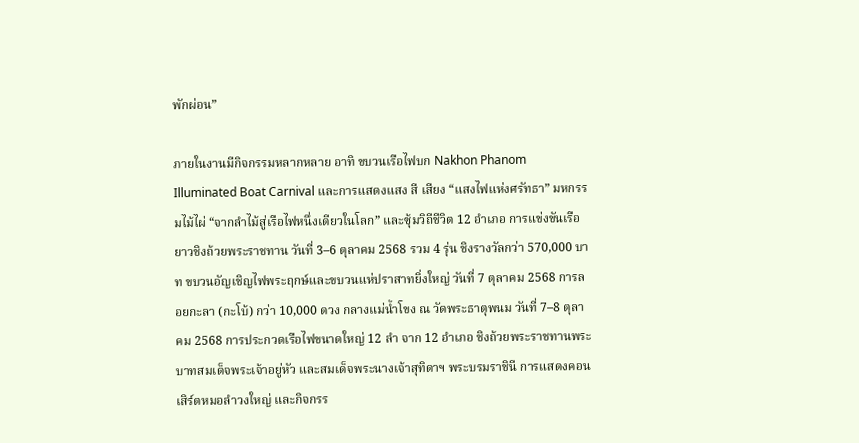พักผ่อน”

ภายในงานมีกิจกรรมหลากหลาย อาทิ ขบวนเรือไฟบก Nakhon Phanom Illuminated Boat Carnival และการแสดงแสง สี เสียง “แสงไฟแห่งศรัทธา” มหกรรมไม้ไผ่ “จากลำไม้สู่เรือไฟหนึ่งเดียวในโลก” และซุ้มวิถีชีวิต 12 อำเภอ การแข่งขันเรือยาวชิงถ้วยพระราชทาน วันที่ 3–6 ตุลาคม 2568 รวม 4 รุ่น ชิงรางวัลกว่า 570,000 บาท ขบวนอัญเชิญไฟพระฤกษ์และขบวนแห่ปราสาทยิ่งใหญ่ วันที่ 7 ตุลาคม 2568 การลอยกะลา (กะโบ้) กว่า 10,000 ดวง กลางแม่น้ำโขง ณ วัดพระธาตุพนม วันที่ 7–8 ตุลาคม 2568 การประกวดเรือไฟขนาดใหญ่ 12 ลำ จาก 12 อำเภอ ชิงถ้วยพระราชทานพระบาทสมเด็จพระเจ้าอยู่หัว และสมเด็จพระนางเจ้าสุทิดาฯ พระบรมราชินี การแสดงคอนเสิร์ตหมอลำวงใหญ่ และกิจกรร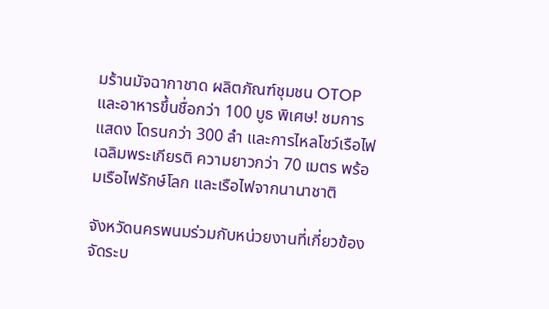มร้านมัจฉากาชาด ผลิตภัณฑ์ชุมชน OTOP และอาหารขึ้นชื่อกว่า 100 บูธ พิเศษ! ชมการแสดง โดรนกว่า 300 ลำ และการไหลโชว์เรือไฟเฉลิมพระเกียรติ ความยาวกว่า 70 เมตร พร้อมเรือไฟรักษ์โลก และเรือไฟจากนานาชาติ

จังหวัดนครพนมร่วมกับหน่วยงานที่เกี่ยวข้อง จัดระบ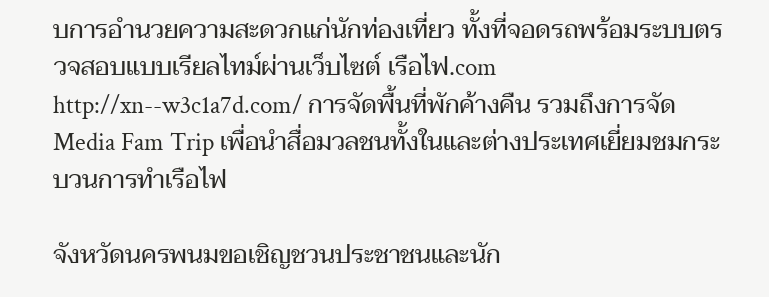บการอำนวยความสะดวกแก่นักท่องเที่ยว ทั้งที่จอดรถพร้อมระบบตรวจสอบแบบเรียลไทม์ผ่านเว็บไซต์ เรือไฟ.com http://xn--w3c1a7d.com/ การจัดพื้นที่พักค้างคืน รวมถึงการจัด Media Fam Trip เพื่อนำสื่อมวลชนทั้งในและต่างประเทศเยี่ยมชมกระบวนการทำเรือไฟ

จังหวัดนครพนมขอเชิญชวนประชาชนและนัก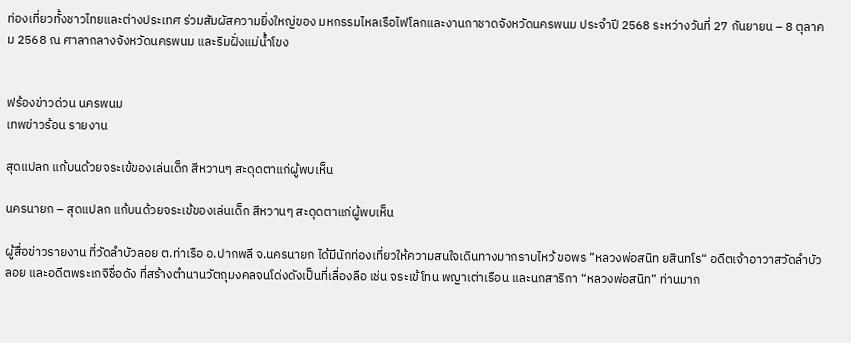ท่องเที่ยวทั้งชาวไทยและต่างประเทศ ร่วมสัมผัสความยิ่งใหญ่ของ มหกรรมไหลเรือไฟโลกและงานกาชาดจังหวัดนครพนม ประจำปี 2568 ระหว่างวันที่ 27 กันยายน – 8 ตุลาคม 2568 ณ ศาลากลางจังหวัดนครพนม และริมฝั่งแม่น้ำโขง


ฟร้องข่าวด่วน นครพนม
เทพข่าวร้อน รายงาน

สุดแปลก แก้บนด้วยจระเข้ของเล่นเด็ก สีหวานๆ สะดุดตาแก่ผู้พบเห็น

นครนายก – สุดแปลก แก้บนด้วยจระเข้ของเล่นเด็ก สีหวานๆ สะดุดตาแก่ผู้พบเห็น

ผู้สื่อข่าวรายงาน ที่วัดลำบัวลอย ต.ท่าเรือ อ.ปากพลี จ.นครนายก ได้มีนักท่องเที่ยวให้ความสนใจเดินทางมากราบไหว้ ขอพร ”หลวงพ่อสนิท ยสินทโร“ อดีตเจ้าอาวาสวัดลำบัวลอย และอดีตพระเกจิชื่อดัง ที่สร้างตำนานวัตถุมงคลจนโด่งดังเป็นที่เลื่องลือ เช่น จระเข้โทน พญาเต่าเรือน และนกสาริกา “หลวงพ่อสนิท” ท่านมาก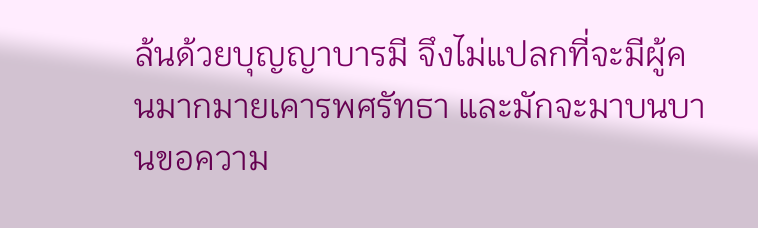ล้นด้วยบุญญาบารมี จึงไม่แปลกที่จะมีผู้คนมากมายเคารพศรัทธา และมักจะมาบนบานขอความ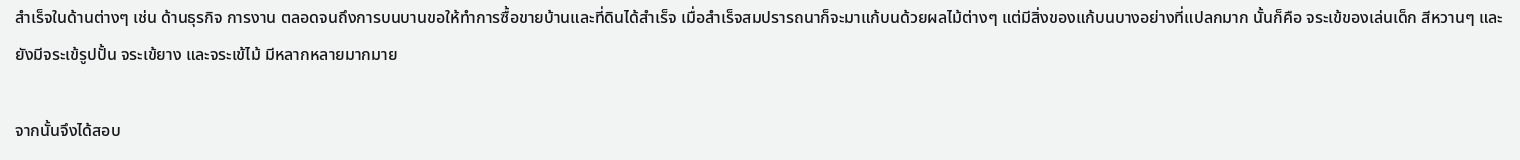สำเร็จในด้านต่างๆ เช่น ด้านธุรกิจ การงาน ตลอดจนถึงการบนบานขอให้ทำการซื้อขายบ้านและที่ดินได้สำเร็จ เมื่อสำเร็จสมปรารถนาก็จะมาแก้บนด้วยผลไม้ต่างๆ แต่มีสิ่งของแก้บนบางอย่างที่แปลกมาก นั้นก็คือ จระเข้ของเล่นเด็ก สีหวานๆ และยังมีจระเข้รูปปั้น จระเข้ยาง และจระเข้ไม้ มีหลากหลายมากมาย

จากนั้นจึงได้สอบ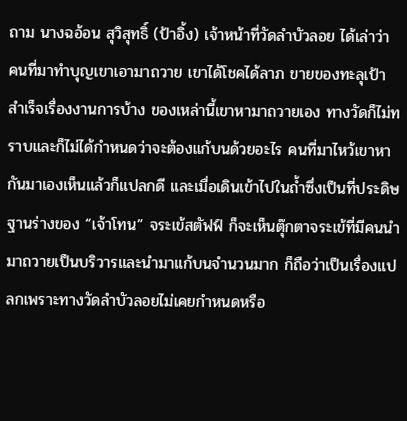ถาม นางฉอ้อน สุวิสุทธิ์ (ป้าอิ้ง) เจ้าหน้าที่วัดลำบัวลอย ได้เล่าว่า คนที่มาทำบุญเขาเอามาถวาย เขาได้โชคได้ลาภ ขายของทะลุเป้า สำเร็จเรื่องงานการบ้าง ของเหล่านี้เขาหามาถวายเอง ทางวัดก็ไม่ทราบและก็ไม่ได้กำหนดว่าจะต้องแก้บนด้วยอะไร คนที่มาไหว้เขาหากันมาเองเห็นแล้วก็แปลกดี และเมื่อเดินเข้าไปในถ้ำซึ่งเป็นที่ประดิษฐานร่างของ “เจ้าโทน” จระเข้สตัฟฟ์ ก็จะเห็นตุ๊กตาจระเข้ที่มีคนนำมาถวายเป็นบริวารและนำมาแก้บนจำนวนมาก ก็ถือว่าเป็นเรื่องแปลกเพราะทางวัดลำบัวลอยไม่เคยกำหนดหรือ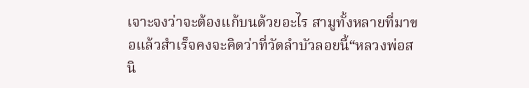เจาะจงว่าจะต้องแก้บนด้วยอะไร สามูทั้งหลายที่มาขอแล้วสำเร็จคงจะคิดว่าที่วัดลำบัวลอยนี้“หลวงพ่อสนิ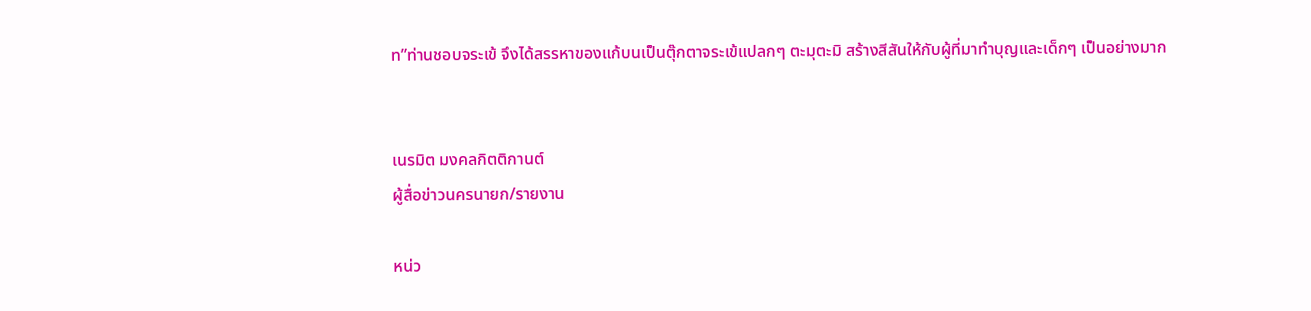ท”ท่านชอบจระเข้ จึงได้สรรหาของแก้บนเป็นตุ๊กตาจระเข้แปลกๆ ตะมุตะมิ สร้างสีสันให้กับผู้ที่มาทำบุญและเด็กๆ เป็นอย่างมาก


เนรมิต มงคลกิตติกานต์
ผู้สื่อข่าวนครนายก/รายงาน

หน่ว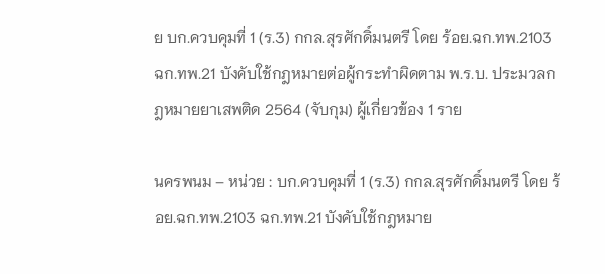ย บก.ควบคุมที่ 1 (ร.3) กกล.สุรศักดิ์มนตรี โดย ร้อย.ฉก.ทพ.2103 ฉก.ทพ.21 บังคับใช้กฎหมายต่อผู้กระทำผิดตาม พ.ร.บ. ประมวลกฎหมายยาเสพติด 2564 (จับกุม) ผู้เกี่ยวข้อง 1 ราย

นครพนม – หน่วย : บก.ควบคุมที่ 1 (ร.3) กกล.สุรศักดิ์มนตรี โดย ร้อย.ฉก.ทพ.2103 ฉก.ทพ.21 บังคับใช้กฎหมาย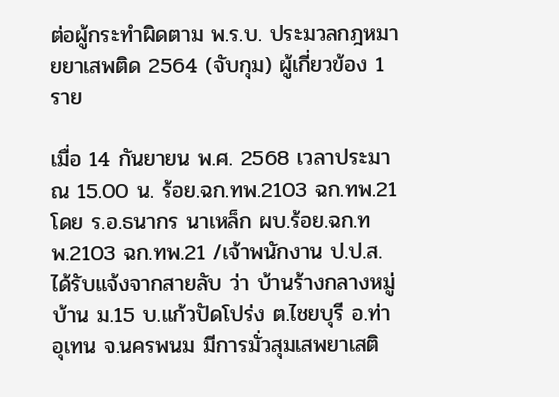ต่อผู้กระทำผิดตาม พ.ร.บ. ประมวลกฎหมายยาเสพติด 2564 (จับกุม) ผู้เกี่ยวข้อง 1 ราย

เมื่อ 14 กันยายน พ.ศ. 2568 เวลาประมาณ 15.00 น. ร้อย.ฉก.ทพ.2103 ฉก.ทพ.21 โดย ร.อ.ธนากร นาเหล็ก ผบ.ร้อย.ฉก.ทพ.2103 ฉก.ทพ.21 /เจ้าพนักงาน ป.ป.ส. ได้รับแจ้งจากสายลับ ว่า บ้านร้างกลางหมู่บ้าน ม.15 บ.แก้วปัดโปร่ง ต.ไชยบุรี อ.ท่าอุเทน จ.นครพนม มีการมั่วสุมเสพยาเสติ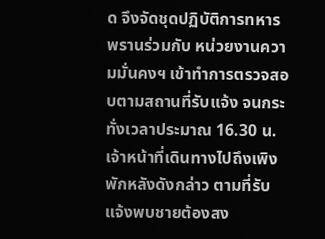ด จึงจัดชุดปฏิบัติการทหารพรานร่วมกับ หน่วยงานความมั่นคงฯ เข้าทำการตรวจสอบตามสถานที่รับแจ้ง จนกระทั่งเวลาประมาณ 16.30 น. เจ้าหน้าที่เดินทางไปถึงเพิงพักหลังดังกล่าว ตามที่รับแจ้งพบชายต้องสง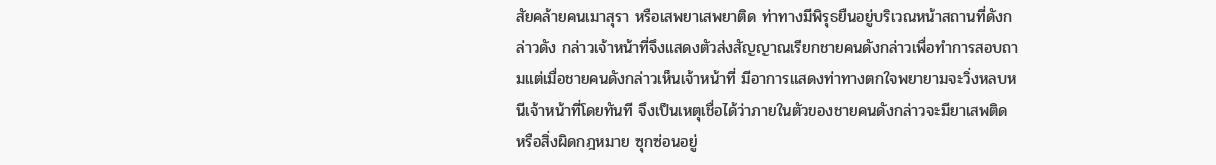สัยคล้ายคนเมาสุรา หรือเสพยาเสพยาติด ท่าทางมีพิรุธยืนอยู่บริเวณหน้าสถานที่ดังกล่าวดัง กล่าวเจ้าหน้าที่จึงแสดงตัวส่งสัญญาณเรียกชายคนดังกล่าวเพื่อทำการสอบถามแต่เมื่อชายคนดังกล่าวเห็นเจ้าหน้าที่ มีอาการแสดงท่าทางตกใจพยายามจะวิ่งหลบหนีเจ้าหน้าที่โดยทันที จึงเป็นเหตุเชื่อได้ว่าภายในตัวของชายคนดังกล่าวจะมียาเสพติด หรือสิ่งผิดกฎหมาย ซุกซ่อนอยู่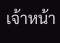เจ้าหน้า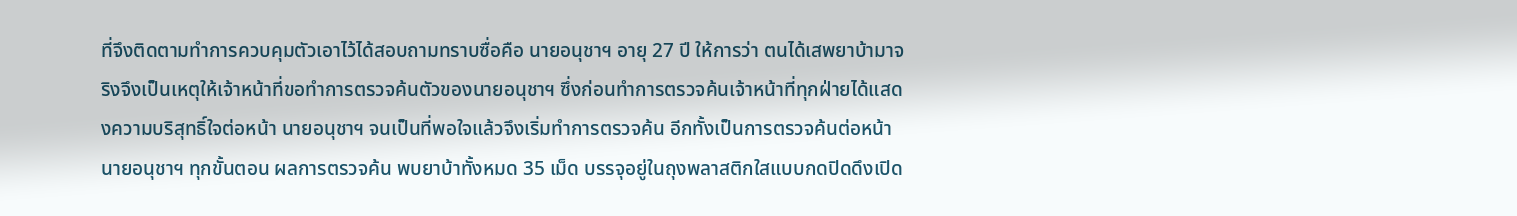ที่จึงติดตามทำการควบคุมตัวเอาไว้ได้สอบถามทราบซื่อคือ นายอนุชาฯ อายุ 27 ปี ให้การว่า ตนได้เสพยาบ้ามาจริงจึงเป็นเหตุให้เจ้าหน้าที่ขอทำการตรวจค้นตัวของนายอนุชาฯ ซึ่งก่อนทำการตรวจค้นเจ้าหน้าที่ทุกฝ่ายได้แสดงความบริสุทธิ์ใจต่อหน้า นายอนุชาฯ จนเป็นที่พอใจแล้วจึงเริ่มทำการตรวจค้น อีกทั้งเป็นการตรวจค้นต่อหน้านายอนุชาฯ ทุกขั้นตอน ผลการตรวจค้น พบยาบ้าทั้งหมด 35 เม็ด บรรจุอยู่ในถุงพลาสติกใสแบบกดปิดดึงเปิด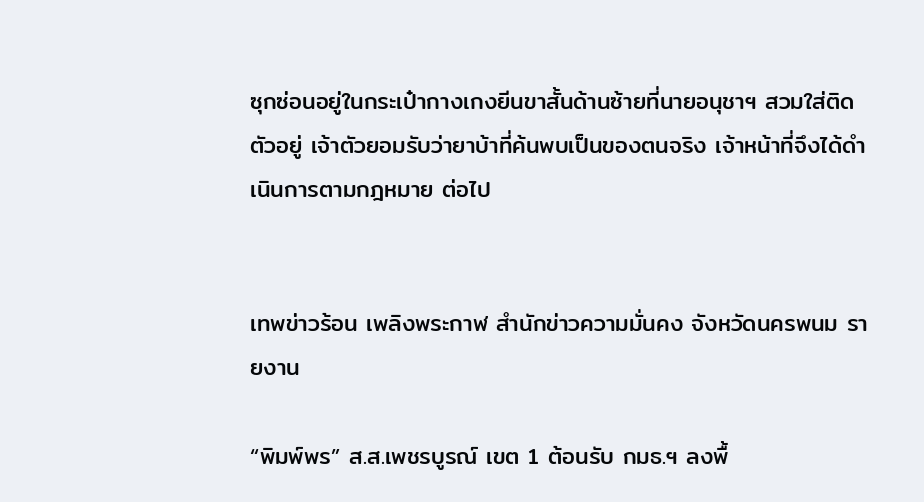ซุกซ่อนอยู่ในกระเป๋ากางเกงยีนขาสั้นด้านซ้ายที่นายอนุชาฯ สวมใส่ติดตัวอยู่ เจ้าตัวยอมรับว่ายาบ้าที่ค้นพบเป็นของตนจริง เจ้าหน้าที่จึงได้ดำเนินการตามกฎหมาย ต่อไป


เทพข่าวร้อน เพลิงพระกาฬ สำนักข่าวความมั่นคง จังหวัดนครพนม รายงาน

“พิมพ์พร” ส.ส.เพชรบูรณ์ เขต 1 ต้อนรับ กมธ.ฯ ลงพื้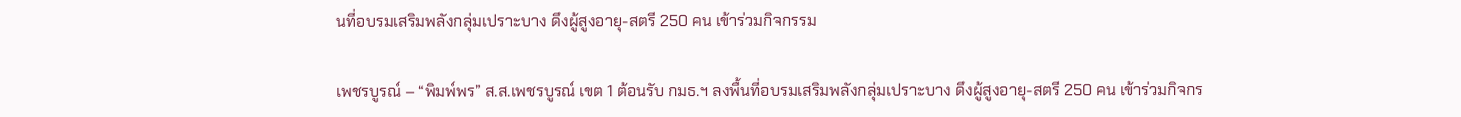นที่อบรมเสริมพลังกลุ่มเปราะบาง ดึงผู้สูงอายุ-สตรี 250 คน เข้าร่วมกิจกรรม

เพชรบูรณ์ – “พิมพ์พร” ส.ส.เพชรบูรณ์ เขต 1 ต้อนรับ กมธ.ฯ ลงพื้นที่อบรมเสริมพลังกลุ่มเปราะบาง ดึงผู้สูงอายุ-สตรี 250 คน เข้าร่วมกิจกร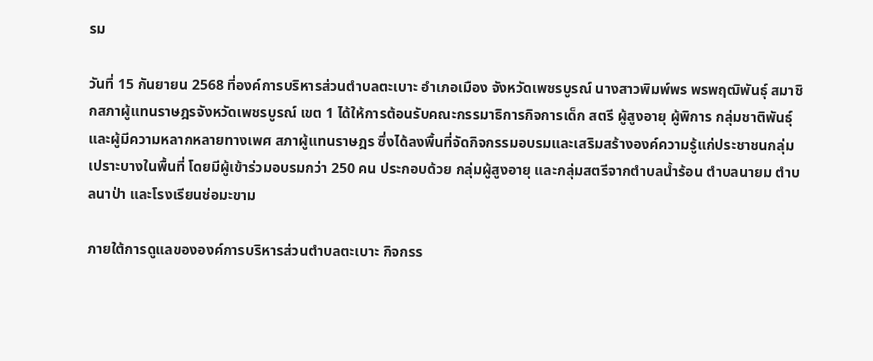รม

วันที่ 15 กันยายน 2568 ที่องค์การบริหารส่วนตำบลตะเบาะ อำเภอเมือง จังหวัดเพชรบูรณ์ นางสาวพิมพ์พร พรพฤฒิพันธุ์ สมาชิกสภาผู้แทนราษฎรจังหวัดเพชรบูรณ์ เขต 1 ได้ให้การต้อนรับคณะกรรมาธิการกิจการเด็ก สตรี ผู้สูงอายุ ผู้พิการ กลุ่มชาติพันธุ์ และผู้มีความหลากหลายทางเพศ สภาผู้แทนราษฎร ซึ่งได้ลงพื้นที่จัดกิจกรรมอบรมและเสริมสร้างองค์ความรู้แก่ประชาชนกลุ่มเปราะบางในพื้นที่ โดยมีผู้เข้าร่วมอบรมกว่า 250 คน ประกอบด้วย กลุ่มผู้สูงอายุ และกลุ่มสตรีจากตำบลน้ำร้อน ตำบลนายม ตำบลนาป่า และโรงเรียนช่อมะขาม

ภายใต้การดูแลขององค์การบริหารส่วนตำบลตะเบาะ กิจกรร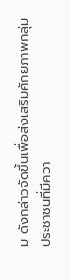ม ดังกล่าวจัดขึ้นเพื่อส่งเสริมศักยภาพกลุ่มประชาชนที่มีควา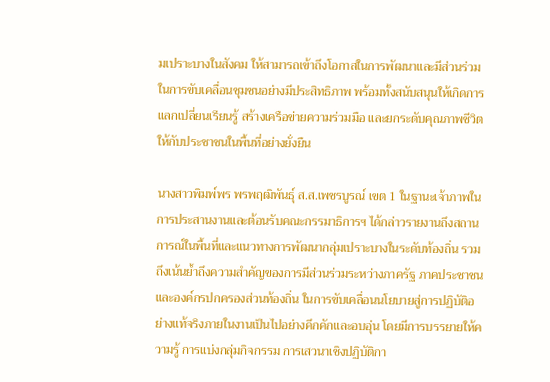มเปราะบางในสังคม ให้สามารถเข้าถึงโอกาสในการพัฒนาและมีส่วนร่วมในการขับเคลื่อนชุมชนอย่างมีประสิทธิภาพ พร้อมทั้งสนับสนุนให้เกิดการแลกเปลี่ยนเรียนรู้ สร้างเครือข่ายความร่วมมือ และยกระดับคุณภาพชีวิตให้กับประชาชนในพื้นที่อย่างยั่งยืน

นางสาวพิมพ์พร พรพฤฒิพันธุ์ ส.ส.เพชรบูรณ์ เขต 1 ในฐานะเจ้าภาพในการประสานงานและต้อนรับคณะกรรมาธิการฯ ได้กล่าวรายงานถึงสถานการณ์ในพื้นที่และแนวทางการพัฒนากลุ่มเปราะบางในระดับท้องถิ่น รวมถึงเน้นย้ำถึงความสำคัญของการมีส่วนร่วมระหว่างภาครัฐ ภาคประชาชน และองค์กรปกครองส่วนท้องถิ่น ในการขับเคลื่อนนโยบายสู่การปฏิบัติอย่างแท้จริงภายในงานเป็นไปอย่างคึกคักและอบอุ่น โดยมีการบรรยายให้ความรู้ การแบ่งกลุ่มกิจกรรม การเสวนาเชิงปฏิบัติกา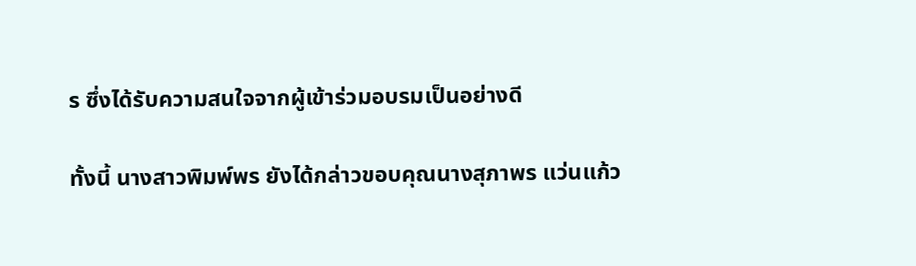ร ซึ่งได้รับความสนใจจากผู้เข้าร่วมอบรมเป็นอย่างดี

ทั้งนี้ นางสาวพิมพ์พร ยังได้กล่าวขอบคุณนางสุภาพร แว่นแก้ว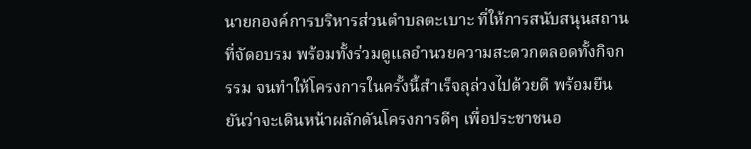นายกองค์การบริหารส่วนตำบลตะเบาะ ที่ให้การสนับสนุนสถานที่จัดอบรม พร้อมทั้งร่วมดูแลอำนวยความสะดวกตลอดทั้งกิจกรรม จนทำให้โครงการในครั้งนี้สำเร็จลุล่วงไปด้วยดี พร้อมยืนยันว่าจะเดินหน้าผลักดันโครงการดีๆ เพื่อประชาชนอ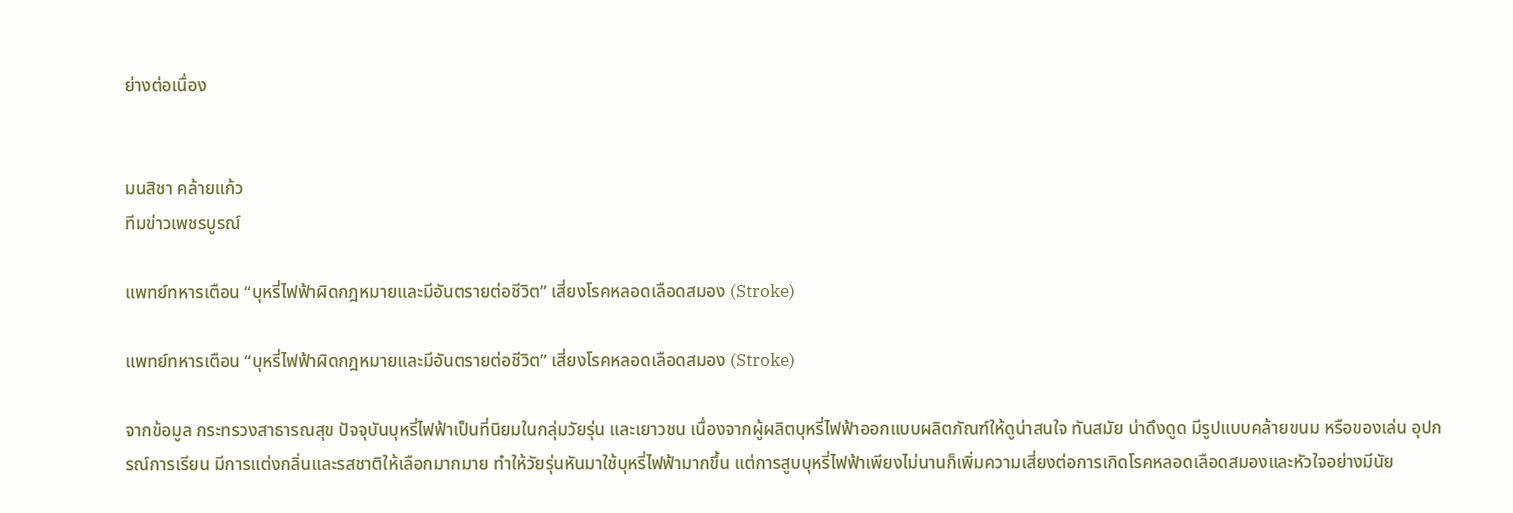ย่างต่อเนื่อง


มนสิชา คล้ายแก้ว
ทีมข่าวเพชรบูรณ์

แพทย์ทหารเตือน “บุหรี่ไฟฟ้าผิดกฎหมายและมีอันตรายต่อชีวิต” เสี่ยงโรคหลอดเลือดสมอง (Stroke)

แพทย์ทหารเตือน “บุหรี่ไฟฟ้าผิดกฎหมายและมีอันตรายต่อชีวิต” เสี่ยงโรคหลอดเลือดสมอง (Stroke)

จากข้อมูล กระทรวงสาธารณสุข ปัจจุบันบุหรี่ไฟฟ้าเป็นที่นิยมในกลุ่มวัยรุ่น และเยาวชน เนื่องจากผู้ผลิตบุหรี่ไฟฟ้าออกแบบผลิตภัณฑ์ให้ดูน่าสนใจ ทันสมัย น่าดึงดูด มีรูปแบบคล้ายขนม หรือของเล่น อุปกรณ์การเรียน มีการแต่งกลิ่นและรสชาติให้เลือกมากมาย ทำให้วัยรุ่นหันมาใช้บุหรี่ไฟฟ้ามากขึ้น แต่การสูบบุหรี่ไฟฟ้าเพียงไม่นานก็เพิ่มความเสี่ยงต่อการเกิดโรคหลอดเลือดสมองและหัวใจอย่างมีนัย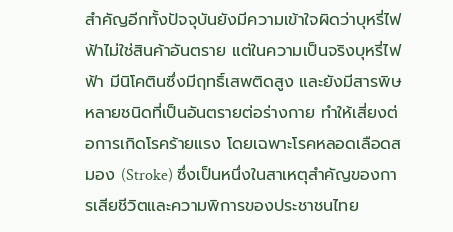สำคัญอีกทั้งปัจจุบันยังมีความเข้าใจผิดว่าบุหรี่ไฟฟ้าไม่ใช่สินค้าอันตราย แต่ในความเป็นจริงบุหรี่ไฟฟ้า มีนิโคตินซึ่งมีฤทธิ์เสพติดสูง และยังมีสารพิษหลายชนิดที่เป็นอันตรายต่อร่างกาย ทำให้เสี่ยงต่อการเกิดโรคร้ายแรง โดยเฉพาะโรคหลอดเลือดสมอง (Stroke) ซึ่งเป็นหนึ่งในสาเหตุสำคัญของการเสียชีวิตและความพิการของประชาชนไทย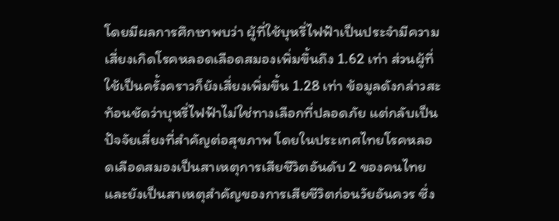โดยมีผลการศึกษาพบว่า ผู้ที่ใช้บุหรี่ไฟฟ้าเป็นประจำมีความเสี่ยงเกิดโรคหลอดเลือดสมองเพิ่มขึ้นถึง 1.62 เท่า ส่วนผู้ที่ใช้เป็นครั้งคราวก็ยังเสี่ยงเพิ่มขึ้น 1.28 เท่า ข้อมูลดังกล่าวสะท้อนชัดว่าบุหรี่ไฟฟ้าไม่ใช่ทางเลือกที่ปลอดภัย แต่กลับเป็นปัจจัยเสี่ยงที่สำคัญต่อสุขภาพ โดยในประเทศไทยโรคหลอดเลือดสมองเป็นสาเหตุการเสียชีวิตอันดับ 2 ของคนไทย และยังเป็นสาเหตุสำคัญของการเสียชีวิตก่อนวัยอันควร ซึ่ง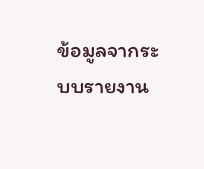ข้อมูลจากระบบรายงาน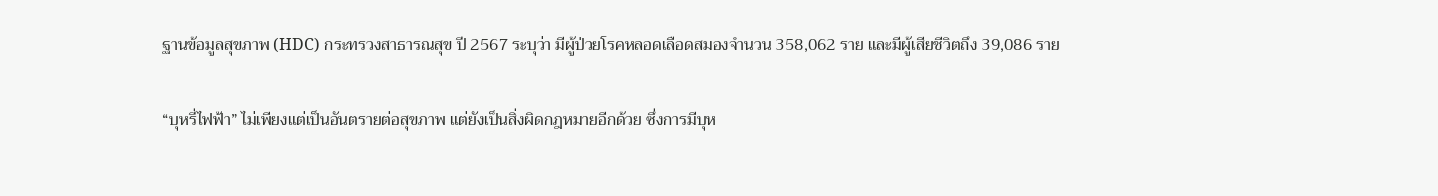ฐานข้อมูลสุขภาพ (HDC) กระทรวงสาธารณสุข ปี 2567 ระบุว่า มีผู้ป่วยโรคหลอดเลือดสมองจำนวน 358,062 ราย และมีผู้เสียชีวิตถึง 39,086 ราย

“บุหรี่ไฟฟ้า” ไม่เพียงแต่เป็นอันตรายต่อสุขภาพ แต่ยังเป็นสิ่งผิดกฎหมายอีกด้วย ซึ่งการมีบุห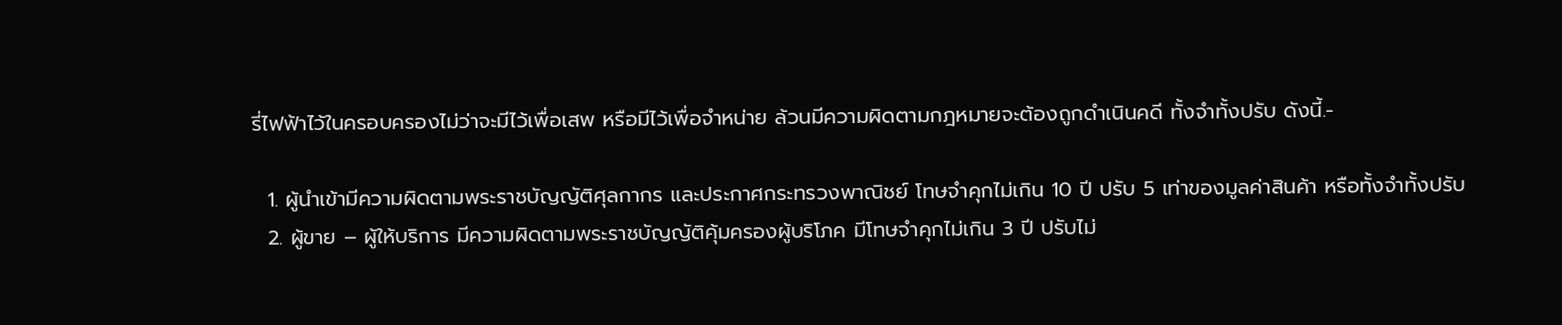รี่ไฟฟ้าไว้ในครอบครองไม่ว่าจะมีไว้เพื่อเสพ หรือมีไว้เพื่อจำหน่าย ล้วนมีความผิดตามกฎหมายจะต้องถูกดำเนินคดี ทั้งจำทั้งปรับ ดังนี้.-

  1. ผู้นำเข้ามีความผิดตามพระราชบัญญัติศุลกากร และประกาศกระทรวงพาณิชย์ โทษจำคุกไม่เกิน 10 ปี ปรับ 5 เท่าของมูลค่าสินค้า หรือทั้งจำทั้งปรับ
  2. ผู้ขาย – ผู้ให้บริการ มีความผิดตามพระราชบัญญัติคุ้มครองผู้บริโภค มีโทษจำคุกไม่เกิน 3 ปี ปรับไม่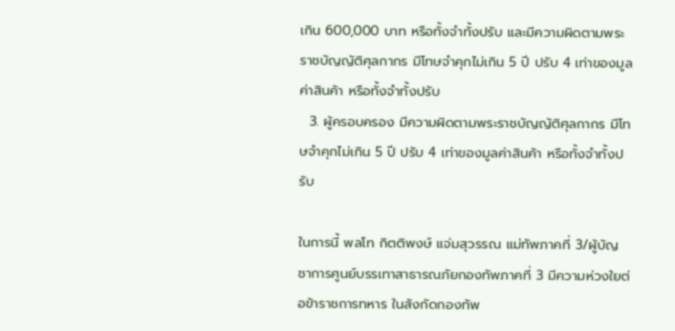เกิน 600,000 บาท หรือทั้งจำทั้งปรับ และมีความผิดตามพระราชบัญญัติศุลกากร มีโทษจำคุกไม่เกิน 5 ปี ปรับ 4 เท่าของมูลค่าสินค้า หรือทั้งจำทั้งปรับ
  3. ผู้ครอบครอง มีความผิดตามพระราชบัญญัติศุลกากร มีโทษจำคุกไม่เกิน 5 ปี ปรับ 4 เท่าของมูลค่าสินค้า หรือทั้งจำทั้งปรับ

ในการนี้ พลโท กิตติพงษ์ แจ่มสุวรรณ แม่ทัพภาคที่ 3/ผู้บัญชาการศูนย์บรรเทาสาธารณภัยกองทัพภาคที่ 3 มีความห่วงใยต่อข้าราชการทหาร ในสังกัดกองทัพ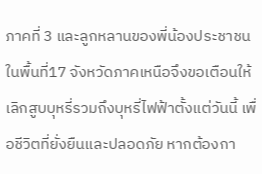ภาคที่ 3 และลูกหลานของพี่น้องประชาชน ในพื้นที่17 จังหวัดภาคเหนือจึงขอเตือนให้เลิกสูบบุหรี่รวมถึงบุหรี่ไฟฟ้าตั้งแต่วันนี้ เพื่อชีวิตที่ยั่งยืนและปลอดภัย หากต้องกา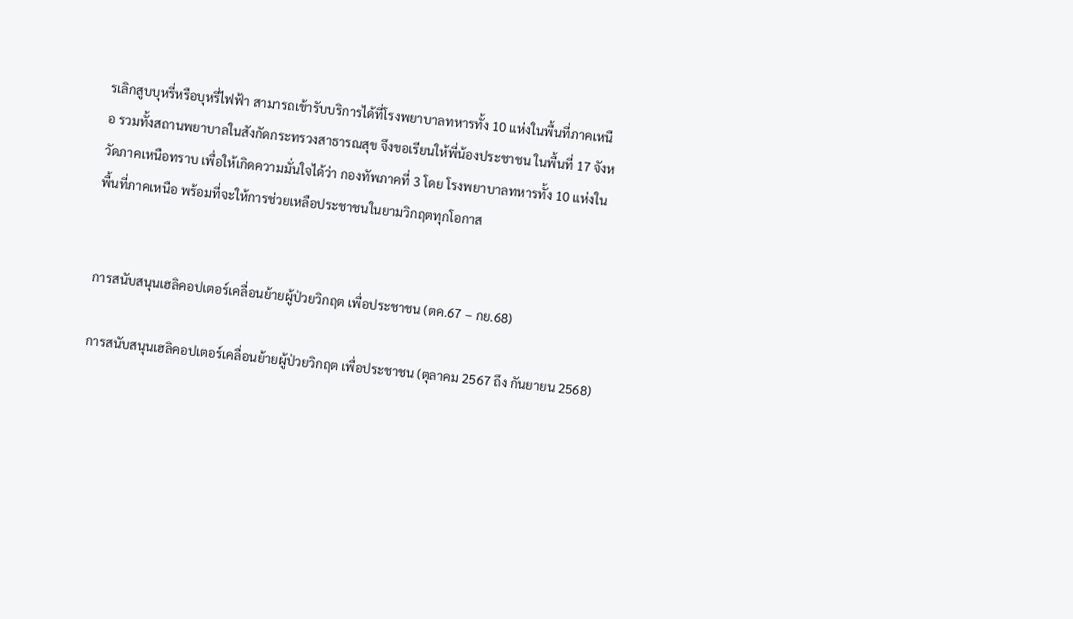รเลิกสูบบุหรี่หรือบุหรี่ไฟฟ้า สามารถเข้ารับบริการได้ที่โรงพยาบาลทหารทั้ง 10 แห่งในพื้นที่ภาคเหนือ รวมทั้งสถานพยาบาลในสังกัดกระทรวงสาธารณสุข จึงขอเรียนให้พี่น้องประชาชน ในพื้นที่ 17 จังหวัดภาคเหนือทราบ เพื่อให้เกิดความมั่นใจได้ว่า กองทัพภาคที่ 3 โดย โรงพยาบาลทหารทั้ง 10 แห่งในพื้นที่ภาคเหนือ พร้อมที่จะให้การช่วยเหลือประชาชนในยามวิกฤตทุกโอกาส


การสนับสนุนเฮลิคอปเตอร์เคลื่อนย้ายผู้ป่วยวิกฤต เพื่อประชาชน (ตค.67 – กย.68)

การสนับสนุนเฮลิคอปเตอร์เคลื่อนย้ายผู้ป่วยวิกฤต เพื่อประชาชน (ตุลาคม 2567 ถึง กันยายน 2568)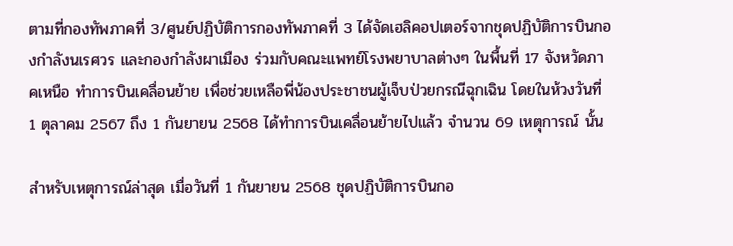ตามที่กองทัพภาคที่ 3/ศูนย์ปฏิบัติการกองทัพภาคที่ 3 ได้จัดเฮลิคอปเตอร์จากชุดปฏิบัติการบินกองกำลังนเรศวร และกองกำลังผาเมือง ร่วมกับคณะแพทย์โรงพยาบาลต่างๆ ในพื้นที่ 17 จังหวัดภาคเหนือ ทำการบินเคลื่อนย้าย เพื่อช่วยเหลือพี่น้องประชาชนผู้เจ็บป่วยกรณีฉุกเฉิน โดยในห้วงวันที่ 1 ตุลาคม 2567 ถึง 1 กันยายน 2568 ได้ทำการบินเคลื่อนย้ายไปแล้ว จำนวน 69 เหตุการณ์ นั้น

สำหรับเหตุการณ์ล่าสุด เมื่อวันที่ 1 กันยายน 2568 ชุดปฏิบัติการบินกอ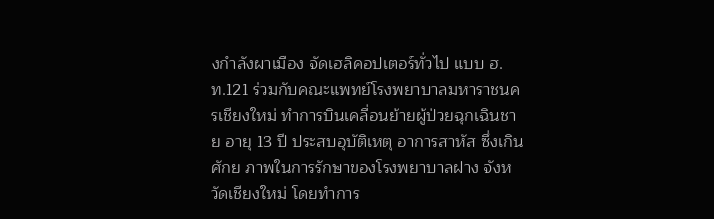งกำลังผาเมือง จัดเฮลิคอปเตอร์ทั่วไป แบบ ฮ.ท.121 ร่วมกับคณะแพทย์โรงพยาบาลมหาราชนครเชียงใหม่ ทำการบินเคลื่อนย้ายผู้ป่วยฉุกเฉินชาย อายุ 13 ปี ประสบอุบัติเหตุ อาการสาหัส ซึ่งเกินศักย ภาพในการรักษาของโรงพยาบาลฝาง จังหวัดเชียงใหม่ โดยทำการ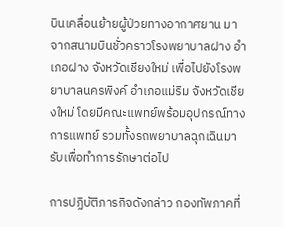บินเคลื่อนย้ายผู้ป่วยทางอากาศยาน มาจากสนามบินชั่วคราวโรงพยาบาลฝาง อำเภอฝาง จังหวัดเชียงใหม่ เพื่อไปยังโรงพยาบาลนครพิงค์ อำเภอแม่ริม จังหวัดเชียงใหม่ โดยมีคณะแพทย์พร้อมอุปกรณ์ทางการแพทย์ รวมทั้งรถพยาบาลฉุกเฉินมารับเพื่อทำการรักษาต่อไป

การปฏิบัติภารกิจดังกล่าว กองทัพภาคที่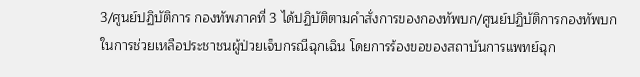3/ศูนย์ปฏิบัติการ กองทัพภาคที่ 3 ได้ปฏิบัติตามคำสั่งการของกองทัพบก/ศูนย์ปฏิบัติการกองทัพบก ในการช่วยเหลือประชาชนผู้ป่วยเจ็บกรณีฉุกเฉิน โดยการร้องขอของสถาบันการแพทย์ฉุก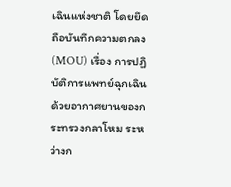เฉินแห่งชาติ โดยยึดถือบันทึกความตกลง (MOU) เรื่อง การปฏิบัติการแพทย์ฉุกเฉินด้วยอากาศยานของกระทรวงกลาโหม ระหว่างก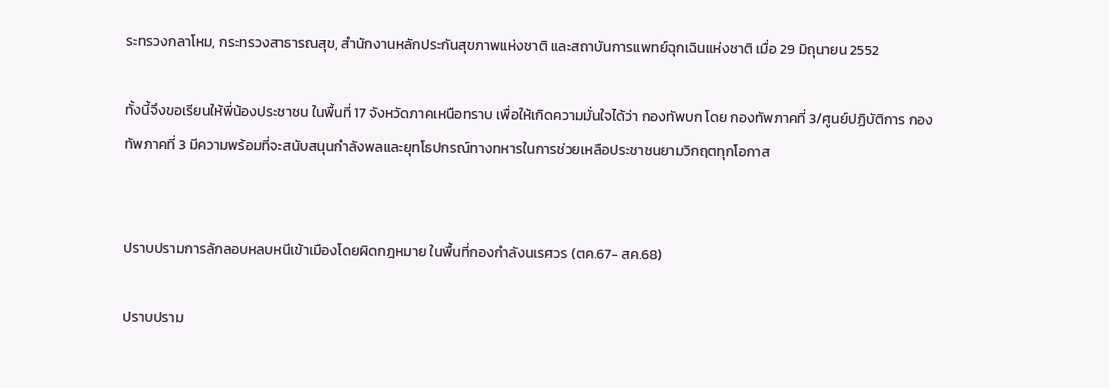ระทรวงกลาโหม, กระทรวงสาธารณสุข, สำนักงานหลักประกันสุขภาพแห่งชาติ และสถาบันการแพทย์ฉุกเฉินแห่งชาติ เมื่อ 29 มิถุนายน 2552

ทั้งนี้จึงขอเรียนให้พี่น้องประชาชน ในพื้นที่ 17 จังหวัดภาคเหนือทราบ เพื่อให้เกิดความมั่นใจได้ว่า กองทัพบก โดย กองทัพภาคที่ 3/ศูนย์ปฏิบัติการ กองทัพภาคที่ 3 มีความพร้อมที่จะสนับสนุนกำลังพลและยุทโธปกรณ์ทางทหารในการช่วยเหลือประชาชนยามวิกฤตทุกโอกาส


ปราบปรามการลักลอบหลบหนีเข้าเมืองโดยผิดกฎหมาย ในพื้นที่กองกำลังนเรศวร (ตค.67- สค.68)

ปราบปราม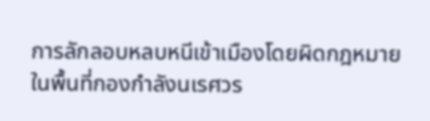การลักลอบหลบหนีเข้าเมืองโดยผิดกฎหมาย ในพื้นที่กองกำลังนเรศวร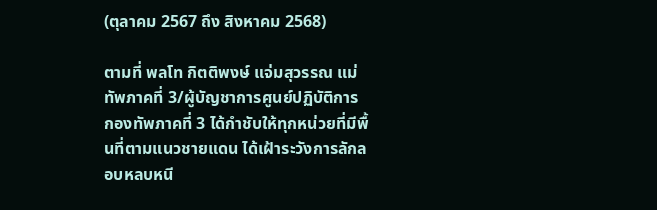(ตุลาคม 2567 ถึง สิงหาคม 2568)

ตามที่ พลโท กิตติพงษ์ แจ่มสุวรรณ แม่ทัพภาคที่ 3/ผู้บัญชาการศูนย์ปฏิบัติการ กองทัพภาคที่ 3 ได้กำชับให้ทุกหน่วยที่มีพื้นที่ตามแนวชายแดน ได้เฝ้าระวังการลักลอบหลบหนี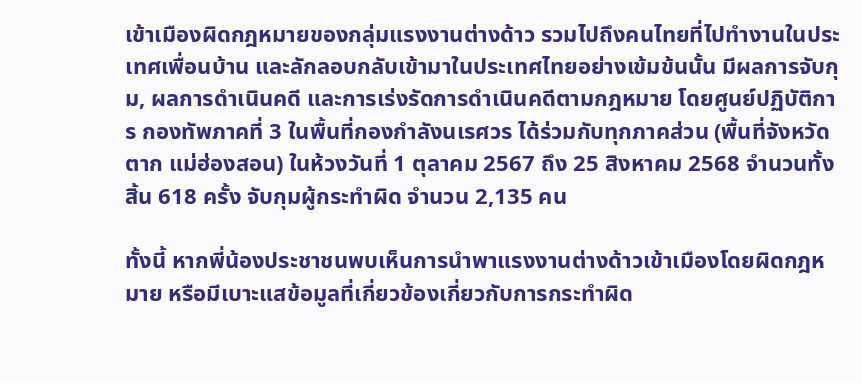เข้าเมืองผิดกฎหมายของกลุ่มแรงงานต่างด้าว รวมไปถึงคนไทยที่ไปทำงานในประเทศเพื่อนบ้าน และลักลอบกลับเข้ามาในประเทศไทยอย่างเข้มข้นนั้น มีผลการจับกุม, ผลการดำเนินคดี และการเร่งรัดการดำเนินคดีตามกฎหมาย โดยศูนย์ปฏิบัติการ กองทัพภาคที่ 3 ในพื้นที่กองกำลังนเรศวร ได้ร่วมกับทุกภาคส่วน (พื้นที่จังหวัดตาก แม่ฮ่องสอน) ในห้วงวันที่ 1 ตุลาคม 2567 ถึง 25 สิงหาคม 2568 จำนวนทั้งสิ้น 618 ครั้ง จับกุมผู้กระทำผิด จำนวน 2,135 คน

ทั้งนี้ หากพี่น้องประชาชนพบเห็นการนำพาแรงงานต่างด้าวเข้าเมืองโดยผิดกฎหมาย หรือมีเบาะแสข้อมูลที่เกี่ยวข้องเกี่ยวกับการกระทำผิด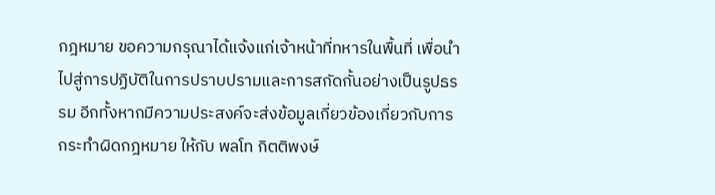กฎหมาย ขอความกรุณาได้แจ้งแก่เจ้าหน้าที่ทหารในพื้นที่ เพื่อนำไปสู่การปฏิบัติในการปราบปรามและการสกัดกั้นอย่างเป็นรูปธรรม อีกทั้งหากมีความประสงค์จะส่งข้อมูลเกี่ยวข้องเกี่ยวกับการกระทำผิดกฎหมาย ให้กับ พลโท กิตติพงษ์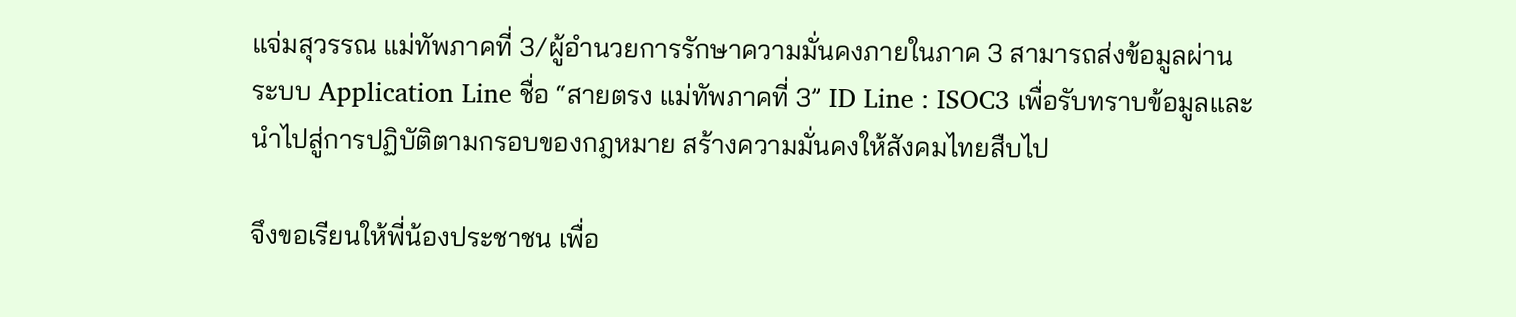แจ่มสุวรรณ แม่ทัพภาคที่ 3/ผู้อำนวยการรักษาความมั่นคงภายในภาค 3 สามารถส่งข้อมูลผ่านระบบ Application Line ชื่อ “สายตรง แม่ทัพภาคที่ 3” ID Line : ISOC3 เพื่อรับทราบข้อมูลและนำไปสู่การปฏิบัติตามกรอบของกฎหมาย สร้างความมั่นคงให้สังคมไทยสืบไป

จึงขอเรียนให้พี่น้องประชาชน เพื่อ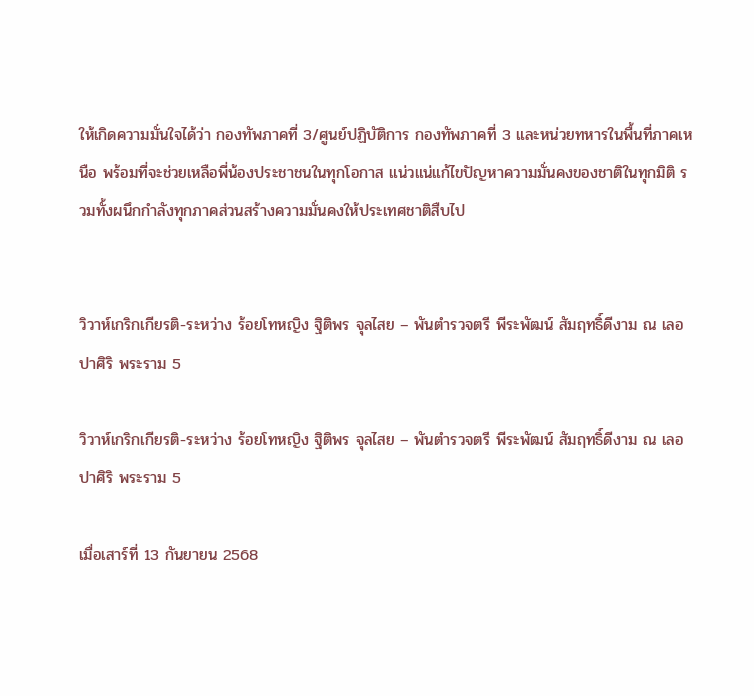ให้เกิดความมั่นใจได้ว่า กองทัพภาคที่ 3/ศูนย์ปฏิบัติการ กองทัพภาคที่ 3 และหน่วยทหารในพื้นที่ภาคเหนือ พร้อมที่จะช่วยเหลือพี่น้องประชาชนในทุกโอกาส แน่วแน่แก้ไขปัญหาความมั่นคงของชาติในทุกมิติ รวมทั้งผนึกกำลังทุกภาคส่วนสร้างความมั่นคงให้ประเทศชาติสืบไป


วิวาห์เกริกเกียรติ-ระหว่าง ร้อยโทหญิง ฐิติพร จุลไสย – พันตำรวจตรี พีระพัฒน์ สัมฤทธิ์ดีงาม ณ เลอปาศิริ พระราม 5

วิวาห์เกริกเกียรติ-ระหว่าง ร้อยโทหญิง ฐิติพร จุลไสย – พันตำรวจตรี พีระพัฒน์ สัมฤทธิ์ดีงาม ณ เลอปาศิริ พระราม 5

เมื่อเสาร์ที่ 13 กันยายน 2568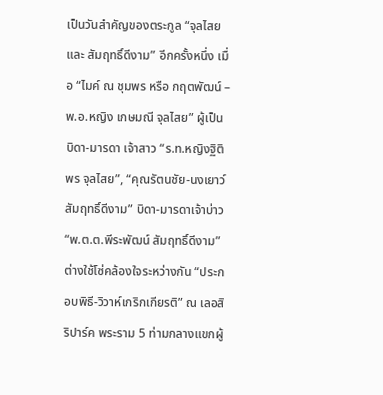เป็นวันสำคัญของตระกูล “จุลไสย และ สัมฤทธิ์ดีงาม” อีกครั้งหนึ่ง เมื่อ “ไมค์ ณ ชุมพร หรือ กฤตพัฒน์ – พ.อ.หญิง เกษมณี จุลไสย” ผู้เป็นบิดา-มารดา เจ้าสาว “ร.ท.หญิงฐิติพร จุลไสย”, “คุณรัตนชัย-นงเยาว์ สัมฤทธิ์ดีงาม” บิดา-มารดาเจ้าบ่าว “พ.ต.ต.พีระพัฒน์ สัมฤทธิ์ดีงาม” ต่างใช้โซ่คล้องใจระหว่างกัน “ประกอบพิธี-วิวาห์เกริกเกียรติ” ณ เลอสิริปาร์ค พระราม 5 ท่ามกลางแขกผู้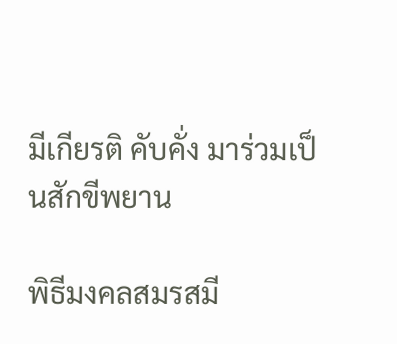มีเกียรติ คับคั่ง มาร่วมเป็นสักขีพยาน

พิธีมงคลสมรสมี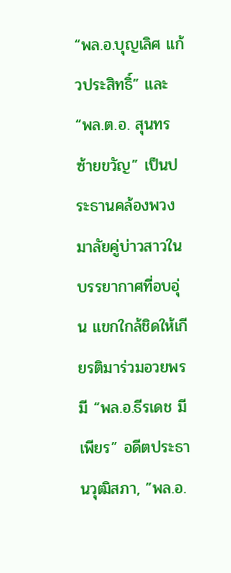“พล.อ.บุญเลิศ แก้วประสิทธิ์” และ “พล.ต.อ. สุนทร ซ้ายขวัญ” เป็นประธานคล้องพวงมาลัยคู่บ่าวสาวในบรรยากาศที่อบอุ่น แขกใกล้ชิดให้เกียรติมาร่วมอวยพร มี “พล.อ.ธีรเดช มีเพียร” อดีตประธานวุฒิสภา, ”พล.อ.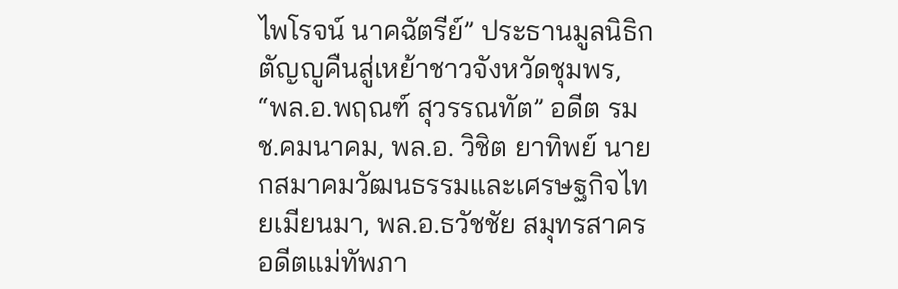ไพโรจน์ นาคฉัตรีย์” ประธานมูลนิธิกตัญญูคืนสู่เหย้าชาวจังหวัดชุมพร, “พล.อ.พฤณฑ์ สุวรรณทัต” อดีต รมช.คมนาคม, พล.อ. วิชิต ยาทิพย์ นายกสมาคมวัฒนธรรมและเศรษฐกิจไทยเมียนมา, พล.อ.ธวัชชัย สมุทรสาคร อดีตแม่ทัพภา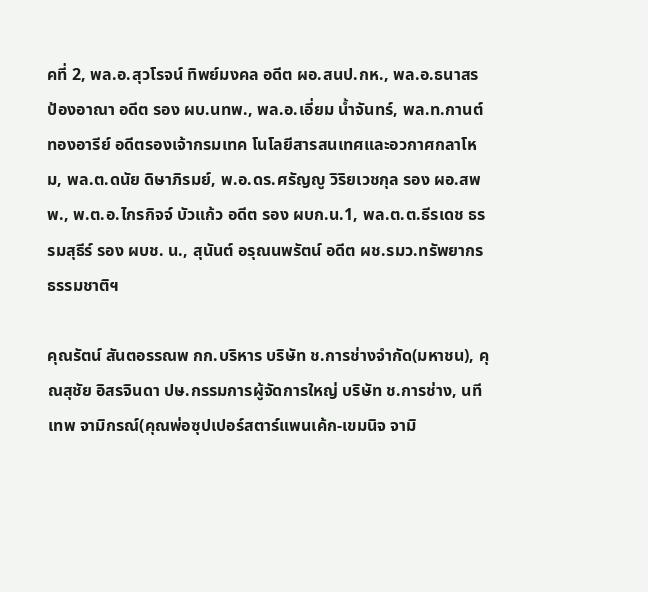คที่ 2, พล.อ.สุวโรจน์ ทิพย์มงคล อดีต ผอ.สนป.กห., พล.อ.ธนาสร ป้องอาณา อดีต รอง ผบ.นทพ., พล.อ.เอี่ยม น้ำจันทร์, พล.ท.กานต์ ทองอารีย์ อดีตรองเจ้ากรมเทค โนโลยีสารสนเทศและอวกาศกลาโหม, พล.ต.ดนัย ดิษาภิรมย์, พ.อ.ดร.ศรัญญู วิริยเวชกุล รอง ผอ.สพพ., พ.ต.อ.ไกรกิจจ์ บัวแก้ว อดีต รอง ผบก.น.1, พล.ต.ต.ธีรเดช ธรรมสุธีร์ รอง ผบช. น., สุนันต์ อรุณนพรัตน์ อดีต ผช.รมว.ทรัพยากรธรรมชาติฯ

คุณรัตน์ สันตอรรณพ กก.บริหาร บริษัท ช.การช่างจำกัด(มหาชน), คุณสุชัย อิสรจินดา ปษ.กรรมการผู้จัดการใหญ่ บริษัท ช.การช่าง, นทีเทพ จามิกรณ์(คุณพ่อซุปเปอร์สตาร์แพนเค้ก-เขมนิจ จามิ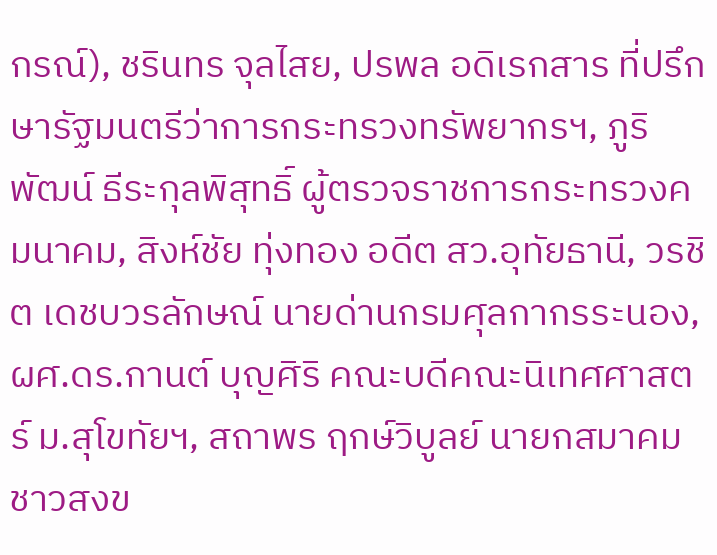กรณ์), ชรินทร จุลไสย, ปรพล อดิเรกสาร ที่ปรึกษารัฐมนตรีว่าการกระทรวงทรัพยากรฯ, ภูริพัฒน์ ธีระกุลพิสุทธิ์ ผู้ตรวจราชการกระทรวงคมนาคม, สิงห์ชัย ทุ่งทอง อดีต สว.อุทัยธานี, วรชิต เดชบวรลักษณ์ นายด่านกรมศุลกากรระนอง, ผศ.ดร.กานต์ บุญศิริ คณะบดีคณะนิเทศศาสตร์ ม.สุโขทัยฯ, สถาพร ฤกษ์วิบูลย์ นายกสมาคมชาวสงข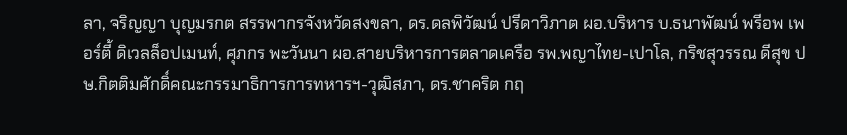ลา, จริญญา บุญมรกต สรรพากรจังหวัดสงขลา, ดร.ดลพิวัฒน์ ปรีดาวิภาต ผอ.บริหาร บ.ธนาพัฒน์ พรีอพ เพอร์ตี้ ดิเวลล็อปเมนท์, ศุภกร พะวันนา ผอ.สายบริหารการตลาดเครือ รพ.พญาไทย-เปาโล, กริชสุวรรณ ดีสุข ปษ.กิตติมศักดิ์คณะกรรมาธิการการทหารฯ-วุฒิสภา, ดร.ชาคริต กฤ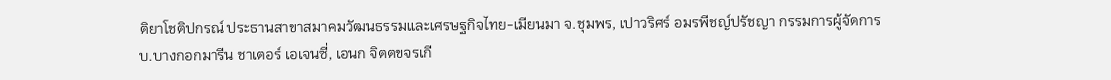ติยาโชติปกรณ์ ประธานสาขาสมาคมวัฒนธรรมและเศรษฐกิจไทย-เมียนมา จ.ชุมพร, เปาวริศร์ อมรพีชญ์ปรัชญา กรรมการผู้จัดการ บ.บางกอกมารีน ชาเตอร์ เอเจนซี่, เอนก จิตตขจรเกี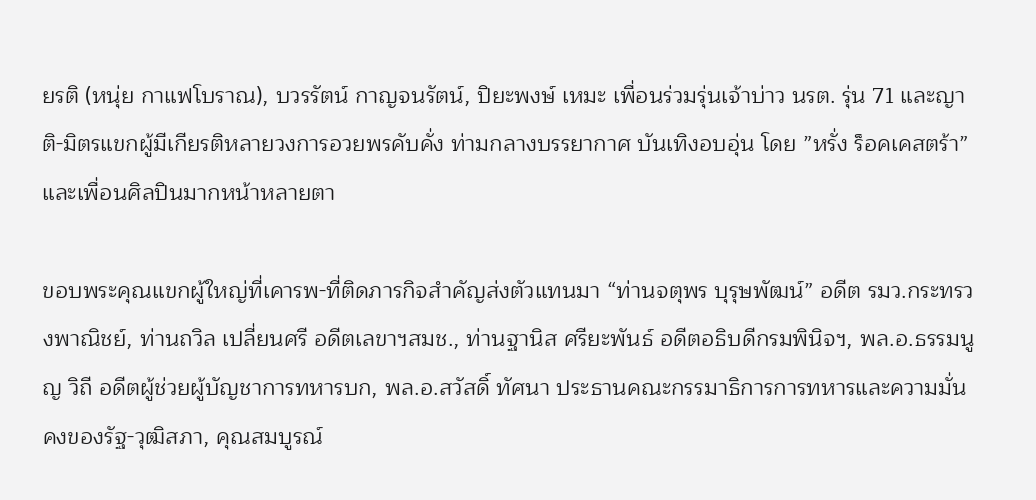ยรติ (หนุ่ย กาแฟโบราณ), บวรรัตน์ กาญจนรัตน์, ปิยะพงษ์ เหมะ เพื่อนร่วมรุ่นเจ้าบ่าว นรต. รุ่น 71 และญาติ-มิตรแขกผู้มีเกียรติหลายวงการอวยพรคับคั่ง ท่ามกลางบรรยากาศ บันเทิงอบอุ่น โดย ”หรั่ง ร็อคเคสตร้า” และเพื่อนศิลปินมากหน้าหลายตา

ขอบพระคุณแขกผู้ใหญ่ที่เคารพ-ที่ติดภารกิจสำคัญส่งตัวแทนมา “ท่านจตุพร บุรุษพัฒน์” อดีต รมว.กระทรวงพาณิชย์, ท่านถวิล เปลี่ยนศรี อดีตเลขาฯสมช., ท่านฐานิส ศรียะพันธ์ อดีตอธิบดีกรมพินิจฯ, พล.อ.ธรรมนูญ วิถี อดีตผู้ช่วยผู้บัญชาการทหารบก, พล.อ.สวัสดิ์ ทัศนา ประธานคณะกรรมาธิการการทหารและความมั่นคงของรัฐ-วุฒิสภา, คุณสมบูรณ์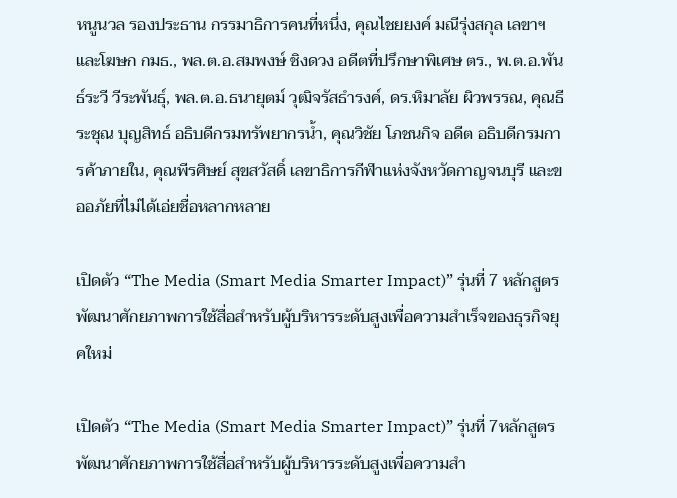หนูนวล รองประธาน กรรมาธิการคนที่หนึ่ง, คุณไชยยงค์ มณีรุ่งสกุล เลขาฯและโฆษก กมธ., พล.ต.อ.สมพงษ์ ชิงดวง อดีตที่ปรึกษาพิเศษ ตร., พ.ต.อ.พันธ์ระวี วีระพันธุ์, พล.ต.อ.ธนายุตม์ วุฒิจรัสธำรงค์, ดร.หิมาลัย ผิวพรรณ, คุณธีระชุณ บุญสิทธ์ อธิบดีกรมทรัพยากรน้ำ, คุณวิชัย โภชนกิจ อดีต อธิบดีกรมการค้าภายใน, คุณพีรศิษย์ สุขสวัสดิ์ เลขาธิการกีฬาแห่งจังหวัดกาญจนบุรี และขออภัยที่ไม่ได้เอ่ยชื่อหลากหลาย

เปิดตัว “The Media (Smart Media Smarter Impact)” รุ่นที่ 7 หลักสูตรพัฒนาศักยภาพการใช้สื่อสำหรับผู้บริหารระดับสูงเพื่อความสำเร็จของธุรกิจยุคใหม่

เปิดตัว “The Media (Smart Media Smarter Impact)” รุ่นที่ 7หลักสูตรพัฒนาศักยภาพการใช้สื่อสำหรับผู้บริหารระดับสูงเพื่อความสำ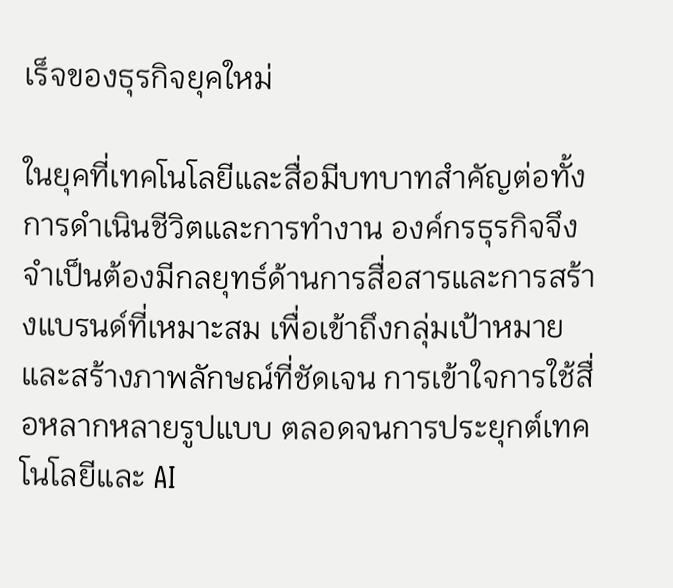เร็จของธุรกิจยุคใหม่

ในยุคที่เทคโนโลยีและสื่อมีบทบาทสำคัญต่อทั้งการดำเนินชีวิตและการทำงาน องค์กรธุรกิจจึงจำเป็นต้องมีกลยุทธ์ด้านการสื่อสารและการสร้างแบรนด์ที่เหมาะสม เพื่อเข้าถึงกลุ่มเป้าหมายและสร้างภาพลักษณ์ที่ชัดเจน การเข้าใจการใช้สื่อหลากหลายรูปแบบ ตลอดจนการประยุกต์เทคโนโลยีและ AI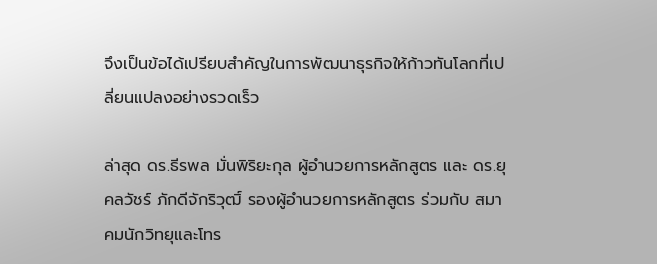จึงเป็นข้อได้เปรียบสำคัญในการพัฒนาธุรกิจให้ก้าวทันโลกที่เปลี่ยนแปลงอย่างรวดเร็ว

ล่าสุด ดร.ธีรพล มั่นพิริยะกุล ผู้อำนวยการหลักสูตร และ ดร.ยุคลวัชร์ ภักดีจักริวุฒิ์ รองผู้อำนวยการหลักสูตร ร่วมกับ สมาคมนักวิทยุและโทร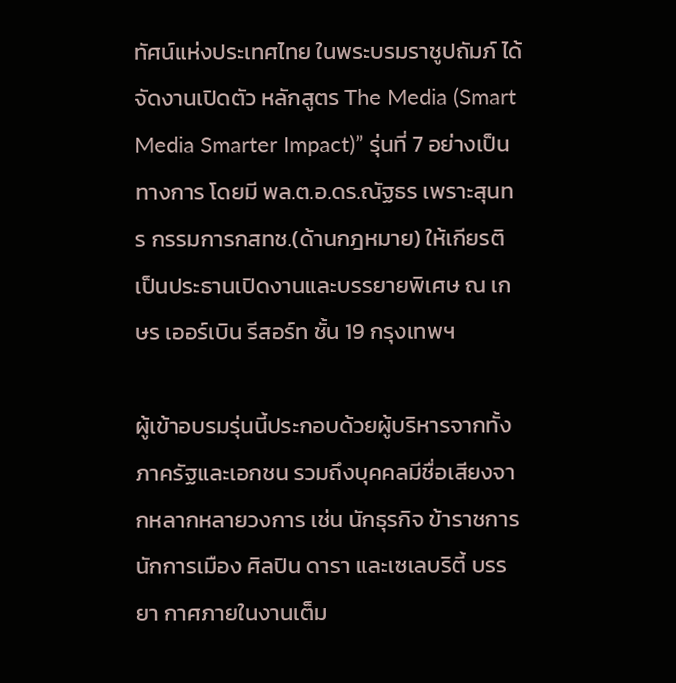ทัศน์แห่งประเทศไทย ในพระบรมราชูปถัมภ์ ได้จัดงานเปิดตัว หลักสูตร The Media (Smart Media Smarter Impact)” รุ่นที่ 7 อย่างเป็นทางการ โดยมี พล.ต.อ.ดร.ณัฐธร เพราะสุนทร กรรมการกสทช.(ด้านกฎหมาย) ให้เกียรติเป็นประธานเปิดงานและบรรยายพิเศษ ณ เกษร เออร์เบิน รีสอร์ท ชั้น 19 กรุงเทพฯ

ผู้เข้าอบรมรุ่นนี้ประกอบด้วยผู้บริหารจากทั้งภาครัฐและเอกชน รวมถึงบุคคลมีชื่อเสียงจากหลากหลายวงการ เช่น นักธุรกิจ ข้าราชการ นักการเมือง ศิลปิน ดารา และเซเลบริตี้ บรรยา กาศภายในงานเต็ม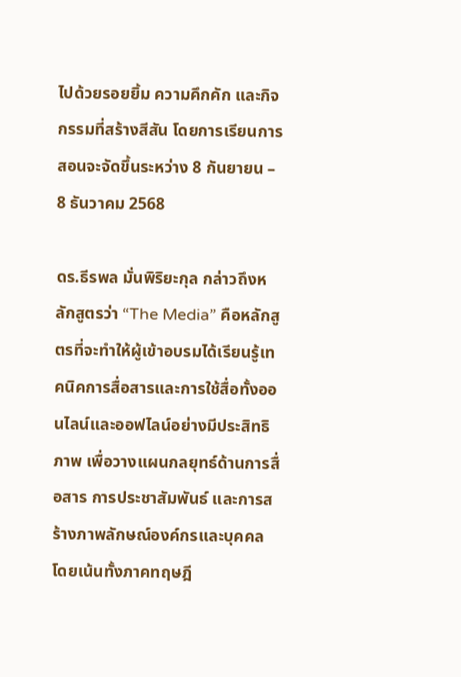ไปด้วยรอยยิ้ม ความคึกคัก และกิจกรรมที่สร้างสีสัน โดยการเรียนการสอนจะจัดขึ้นระหว่าง 8 กันยายน – 8 ธันวาคม 2568

ดร.ธีรพล มั่นพิริยะกุล กล่าวถึงหลักสูตรว่า “The Media” คือหลักสูตรที่จะทำให้ผู้เข้าอบรมได้เรียนรู้เทคนิคการสื่อสารและการใช้สื่อทั้งออนไลน์และออฟไลน์อย่างมีประสิทธิภาพ เพื่อวางแผนกลยุทธ์ด้านการสื่อสาร การประชาสัมพันธ์ และการสร้างภาพลักษณ์องค์กรและบุคคล โดยเน้นทั้งภาคทฤษฎี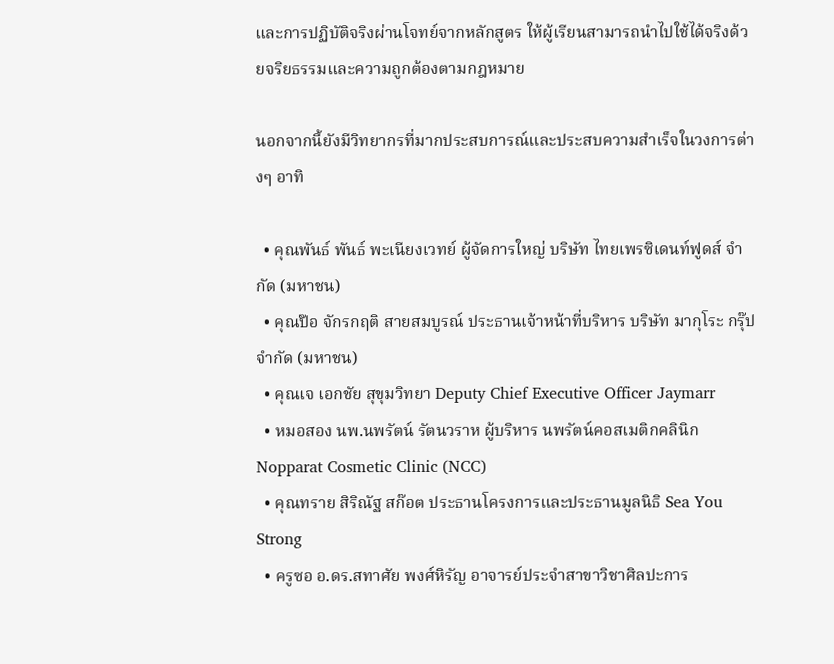และการปฏิบัติจริงผ่านโจทย์จากหลักสูตร ให้ผู้เรียนสามารถนำไปใช้ได้จริงด้วยจริยธรรมและความถูกต้องตามกฎหมาย

นอกจากนี้ยังมีวิทยากรที่มากประสบการณ์และประสบความสำเร็จในวงการต่างๆ อาทิ

  • คุณพันธ์ พันธ์ พะเนียงเวทย์ ผู้จัดการใหญ่ บริษัท ไทยเพรซิเดนท์ฟูดส์ จำกัด (มหาชน)
  • คุณป๊อ จักรกฤติ สายสมบูรณ์ ประธานเจ้าหน้าที่บริหาร บริษัท มากุโระ กรุ๊ป จำกัด (มหาชน)
  • คุณเจ เอกชัย สุขุมวิทยา Deputy Chief Executive Officer Jaymarr
  • หมอสอง นพ.นพรัตน์ รัตนวราห ผู้บริหาร นพรัตน์คอสเมติกคลินิก Nopparat Cosmetic Clinic (NCC)
  • คุณทราย สิริณัฐ สก๊อต ประธานโครงการและประธานมูลนิธิ Sea You Strong
  • ครูซอ อ.ดร.สทาศัย พงศ์หิรัญ อาจารย์ประจำสาขาวิชาศิลปะการ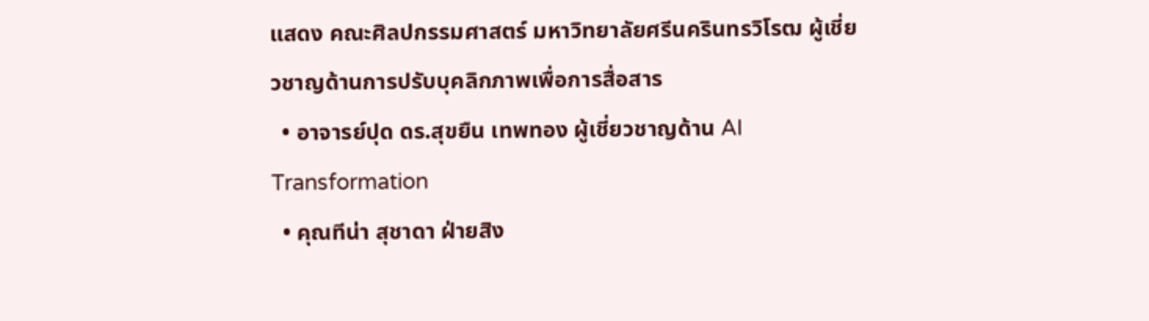แสดง คณะศิลปกรรมศาสตร์ มหาวิทยาลัยศรีนครินทรวิโรฒ ผู้เชี่ยวชาญด้านการปรับบุคลิกภาพเพื่อการสื่อสาร
  • อาจารย์ปุด ดร.สุขยืน เทพทอง ผู้เชี่ยวชาญด้าน AI Transformation
  • คุณทีน่า สุชาดา ฝ่ายสิง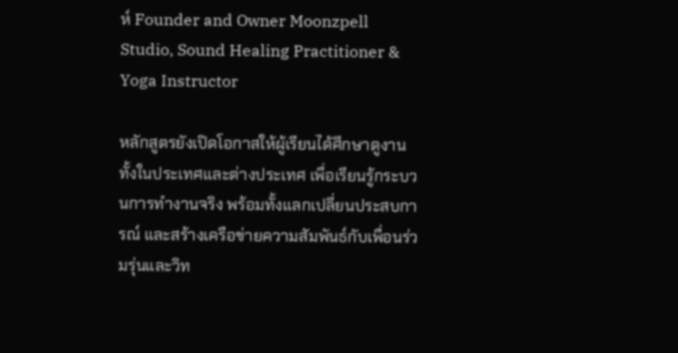ห์ Founder and Owner Moonzpell Studio, Sound Healing Practitioner & Yoga Instructor

หลักสูตรยังเปิดโอกาสให้ผู้เรียนได้ศึกษาดูงานทั้งในประเทศและต่างประเทศ เพื่อเรียนรู้กระบวนการทำงานจริง พร้อมทั้งแลกเปลี่ยนประสบการณ์ และสร้างเครือข่ายความสัมพันธ์กับเพื่อนร่วมรุ่นและวิท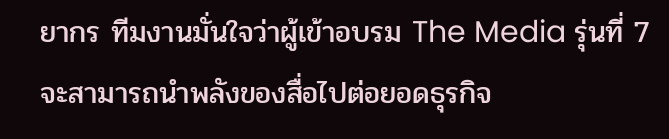ยากร ทีมงานมั่นใจว่าผู้เข้าอบรม The Media รุ่นที่ 7 จะสามารถนำพลังของสื่อไปต่อยอดธุรกิจ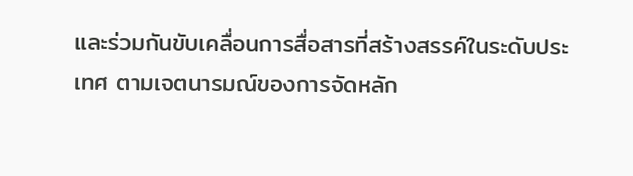และร่วมกันขับเคลื่อนการสื่อสารที่สร้างสรรค์ในระดับประเทศ ตามเจตนารมณ์ของการจัดหลัก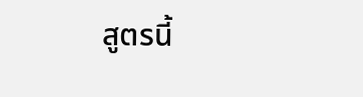สูตรนี้